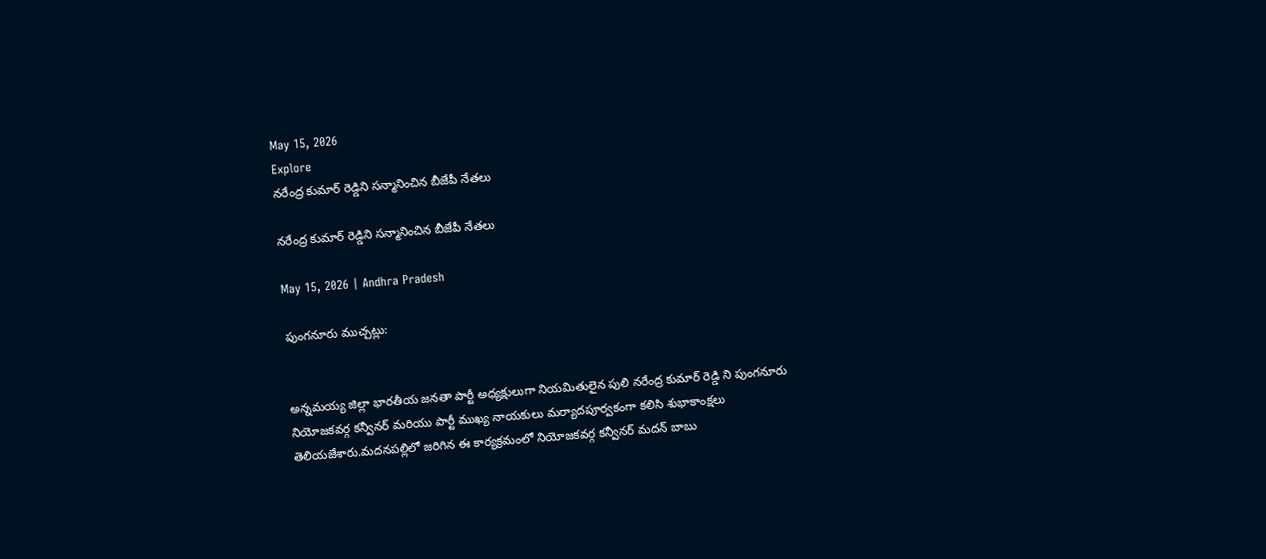May 15, 2026
Explore
నరేంద్ర కుమార్ రెడ్డిని సన్మానించిన బీజేపీ నేతలు

నరేంద్ర కుమార్ రెడ్డిని సన్మానించిన బీజేపీ నేతలు

May 15, 2026 | Andhra Pradesh

పుంగనూరు ముచ్చట్లు:


అన్నమయ్య జిల్లా భారతీయ జనతా పార్టీ అధ్యక్షులుగా నియమితులైన పులి నరేంద్ర కుమార్ రెడ్డి ని పుంగనూరు నియోజకవర్గ కన్వీనర్ మరియు పార్టీ ముఖ్య నాయకులు మర్యాదపూర్వకంగా కలిసి శుభాకాంక్షలు తెలియజేశారు.మదనపల్లిలో జరిగిన ఈ కార్యక్రమంలో నియోజకవర్గ కన్వీనర్ మదన్ బాబు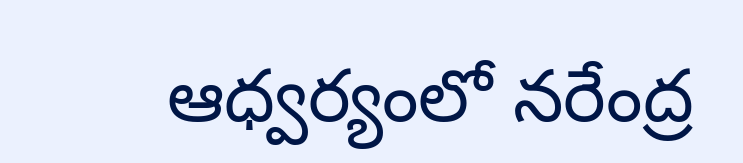ఆధ్వర్యంలో నరేంద్ర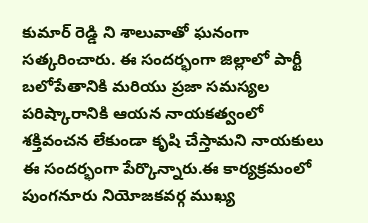కుమార్ రెడ్డి ని శాలువాతో ఘనంగా సత్కరించారు. ఈ సందర్భంగా జిల్లాలో పార్టీ బలోపేతానికి మరియు ప్రజా సమస్యల పరిష్కారానికి ఆయన నాయకత్వంలో శక్తివంచన లేకుండా కృషి చేస్తామని నాయకులు ఈ సందర్భంగా పేర్కొన్నారు.ఈ కార్యక్రమంలో పుంగనూరు నియోజకవర్గ ముఖ్య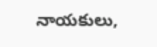నాయకులు,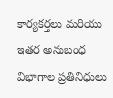కార్యకర్తలు మరియు ఇతర అనుబంధ విభాగాల ప్రతినిధులు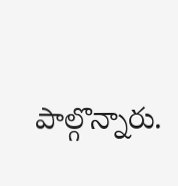పాల్గొన్నారు.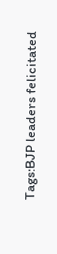Tags:BJP leaders felicitated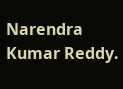Narendra Kumar Reddy.